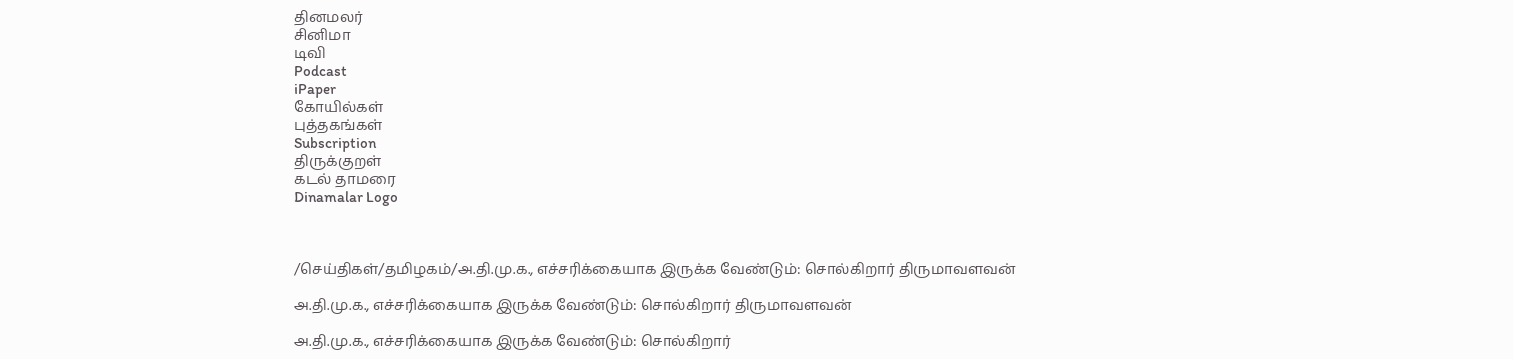தினமலர்
சினிமா
டிவி
Podcast
iPaper
கோயில்கள்
புத்தகங்கள்
Subscription
திருக்குறள்
கடல் தாமரை
Dinamalar Logo



/செய்திகள்/தமிழகம்/அ.தி.மு.க., எச்சரிக்கையாக இருக்க வேண்டும்: சொல்கிறார் திருமாவளவன்

அ.தி.மு.க., எச்சரிக்கையாக இருக்க வேண்டும்: சொல்கிறார் திருமாவளவன்

அ.தி.மு.க., எச்சரிக்கையாக இருக்க வேண்டும்: சொல்கிறார்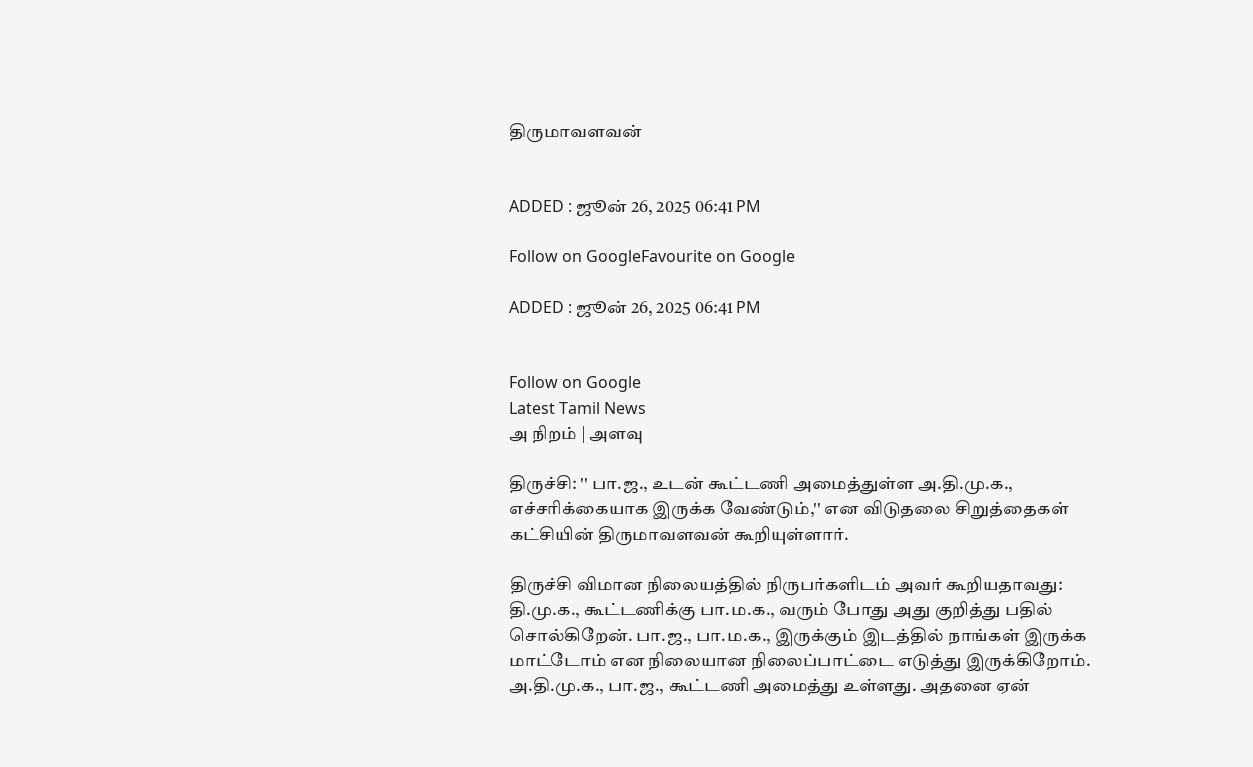திருமாவளவன்


ADDED : ஜூன் 26, 2025 06:41 PM

Follow on GoogleFavourite on Google

ADDED : ஜூன் 26, 2025 06:41 PM


Follow on Google
Latest Tamil News
அ நிறம் | அளவு

திருச்சி: '' பா.ஜ., உடன் கூட்டணி அமைத்துள்ள அ.தி.மு.க., எச்சரிக்கையாக இருக்க வேண்டும்,'' என விடுதலை சிறுத்தைகள் கட்சியின் திருமாவளவன் கூறியுள்ளார்.

திருச்சி விமான நிலையத்தில் நிருபர்களிடம் அவர் கூறியதாவது: தி.மு.க., கூட்டணிக்கு பா.ம.க., வரும் போது அது குறித்து பதில் சொல்கிறேன். பா.ஜ., பா.ம.க., இருக்கும் இடத்தில் நாங்கள் இருக்க மாட்டோம் என நிலையான நிலைப்பாட்டை எடுத்து இருக்கிறோம். அ.தி.மு.க., பா.ஜ., கூட்டணி அமைத்து உள்ளது. அதனை ஏன்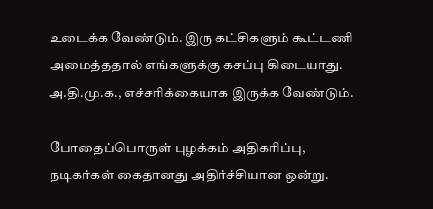உடைக்க வேண்டும். இரு கட்சிகளும் கூட்டணி அமைத்ததால் எங்களுக்கு கசப்பு கிடையாது. அ.தி.மு.க., எச்சரிக்கையாக இருக்க வேண்டும்.

போதைப்பொருள் புழக்கம் அதிகரிப்பு, நடிகர்கள் கைதானது அதிர்ச்சியான ஒன்று.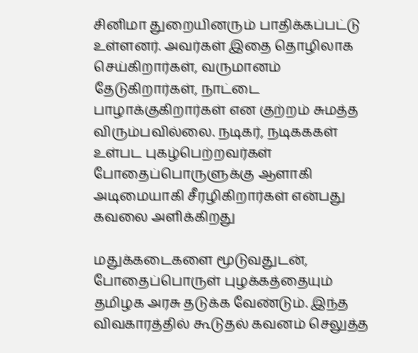சினிமா துறையினரும் பாதிக்கப்பட்டு உள்ளனர். அவர்கள் இதை தொழிலாக செய்கிறார்கள், வருமானம் தேடுகிறார்கள், நாட்டை பாழாக்குகிறார்கள் என குற்றம் சுமத்த விரும்பவில்லை. நடிகர், நடிகககள் உள்பட புகழ்பெற்றவர்கள் போதைப்பொருளுக்கு ஆளாகி அடிமையாகி சீரழிகிறார்கள் என்பது கவலை அளிக்கிறது

மதுக்கடைகளை மூடுவதுடன், போதைப்பொருள் புழக்கத்தையும் தமிழக அரசு தடுக்க வேண்டும். இந்த விவகாரத்தில் கூடுதல் கவனம் செலுத்த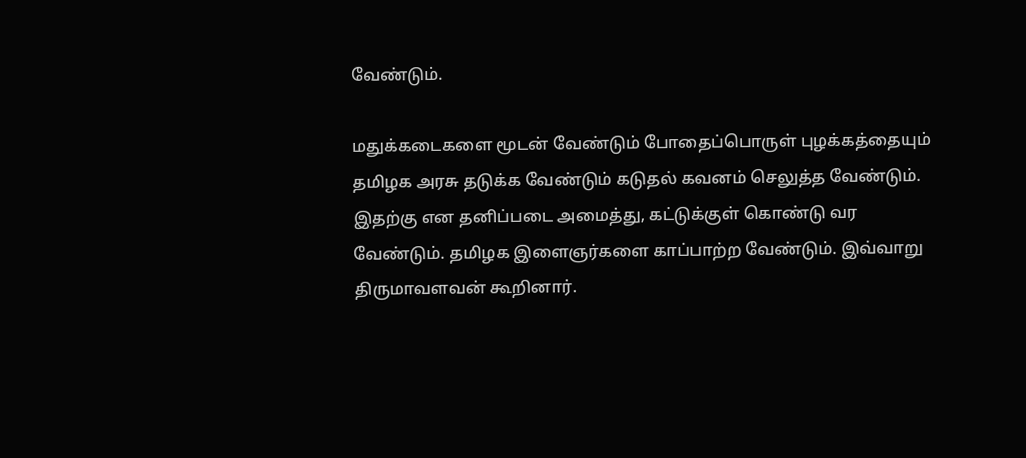வேண்டும்.

மதுக்கடைகளை மூடன் வேண்டும் போதைப்பொருள் புழக்கத்தையும் தமிழக அரசு தடுக்க வேண்டும் கடுதல் கவனம் செலுத்த வேண்டும். இதற்கு என தனிப்படை அமைத்து, கட்டுக்குள் கொண்டு வர வேண்டும். தமிழக இளைஞர்களை காப்பாற்ற வேண்டும். இவ்வாறு திருமாவளவன் கூறினார்.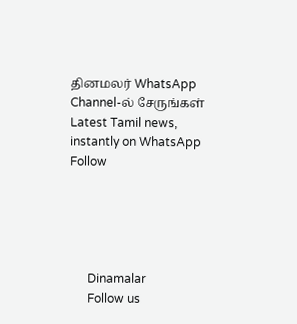தினமலர் WhatsApp Channel-ல் சேருங்கள்
Latest Tamil news, instantly on WhatsApp
Follow





      Dinamalar
      Follow us